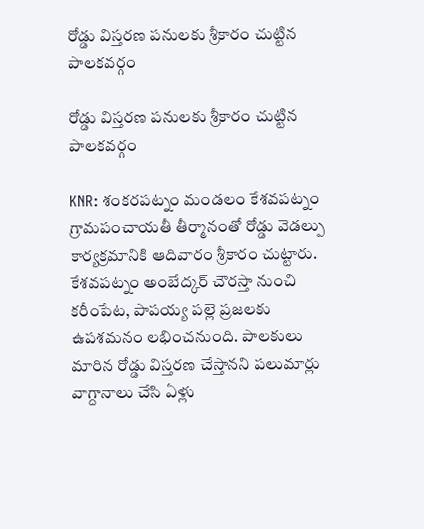రోడ్డు విస్తరణ పనులకు శ్రీకారం చుట్టిన పాలకవర్గం

రోడ్డు విస్తరణ పనులకు శ్రీకారం చుట్టిన పాలకవర్గం

KNR: శంకరపట్నం మండలం కేశవపట్నం గ్రామపంచాయతీ తీర్మానంతో రోడ్డు వెడల్పు కార్యక్రమానికి ఆదివారం శ్రీకారం చుట్టారు. కేశవపట్నం అంబేద్కర్ చౌరస్తా నుంచి కరీంపేట, పాపయ్య పల్లె ప్రజలకు ఉపశమనం లభించనుంది. పాలకులు మారిన రోడ్డు విస్తరణ చేస్తానని పలుమార్లు వాగ్దానాలు చేసి ఏళ్లు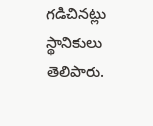గడిచినట్లు స్థానికులు తెలిపారు.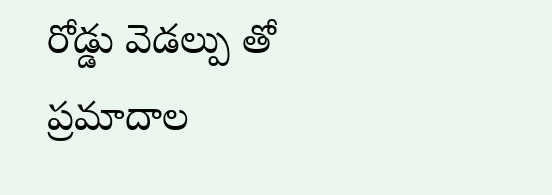రోడ్డు వెడల్పు తో ప్రమాదాల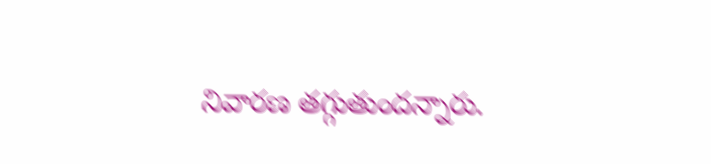నివారణ తగ్గుతుందన్నారు.